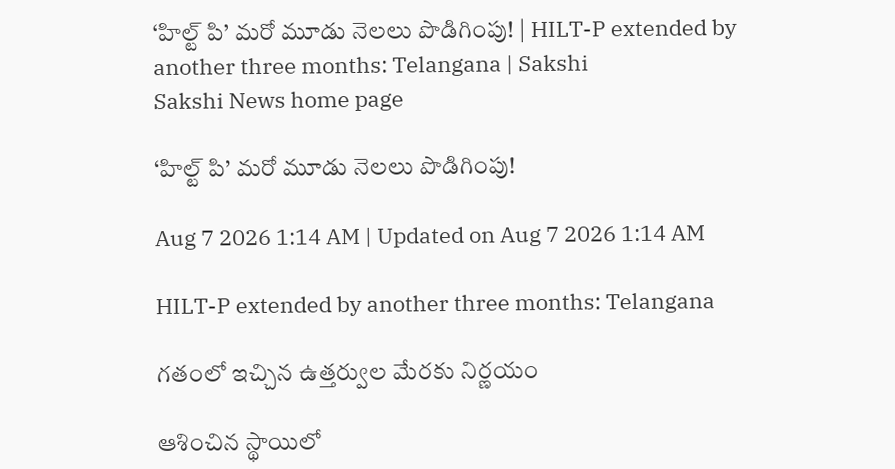‘హిల్ట్‌ పి’ మరో మూడు నెలలు పొడిగింపు! | HILT-P extended by another three months: Telangana | Sakshi
Sakshi News home page

‘హిల్ట్‌ పి’ మరో మూడు నెలలు పొడిగింపు!

Aug 7 2026 1:14 AM | Updated on Aug 7 2026 1:14 AM

HILT-P extended by another three months: Telangana

గతంలో ఇచ్చిన ఉత్తర్వుల మేరకు నిర్ణయం

ఆశించిన స్థాయిలో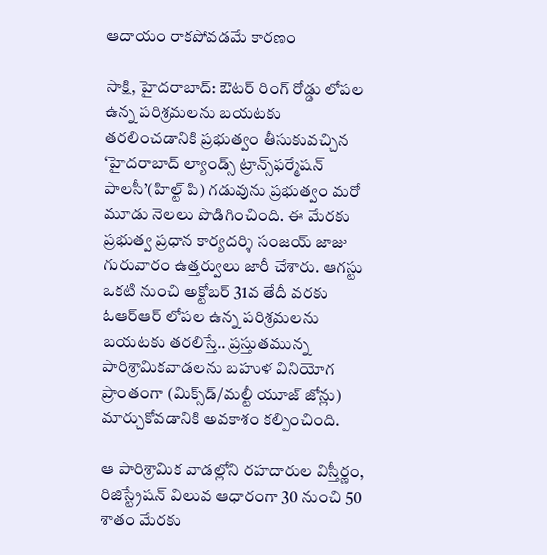ఆదాయం రాకపోవడమే కారణం

సాక్షి, హైదరాబాద్‌: ఔటర్‌ రింగ్‌ రోడ్డు లోపల ఉన్న పరిశ్రమలను బయటకు తరలించడానికి ప్రభుత్వం తీసుకువచ్చిన ‘హైదరాబాద్‌ ల్యాండ్స్‌ ట్రాన్స్‌ఫర్మేషన్‌ పాలసీ’(హిల్ట్‌ పి) గడువును ప్రభుత్వం మరో మూడు నెలలు పొడిగించింది. ఈ మేరకు ప్రభుత్వ ప్రధాన కార్యదర్శి సంజయ్‌ జాజు గురువారం ఉత్తర్వులు జారీ చేశారు. ఆగస్టు ఒకటి నుంచి అక్టోబర్‌ 31వ తేదీ వరకు ఓఆర్‌ఆర్‌ లోపల ఉన్న పరిశ్రమలను బయటకు తరలిస్తే.. ప్రస్తుతమున్న పారిశ్రామికవాడలను బహుళ వినియోగ ప్రాంతంగా (మిక్స్‌డ్‌/మల్టీ యూజ్‌ జోన్లు) మార్చుకోవడానికి అవకాశం కల్పించింది.

ఆ పారిశ్రామిక వాడల్లోని రహదారుల విస్తీర్ణం, రిజిస్ట్రేషన్ విలువ ఆధారంగా 30 నుంచి 50 శాతం మేరకు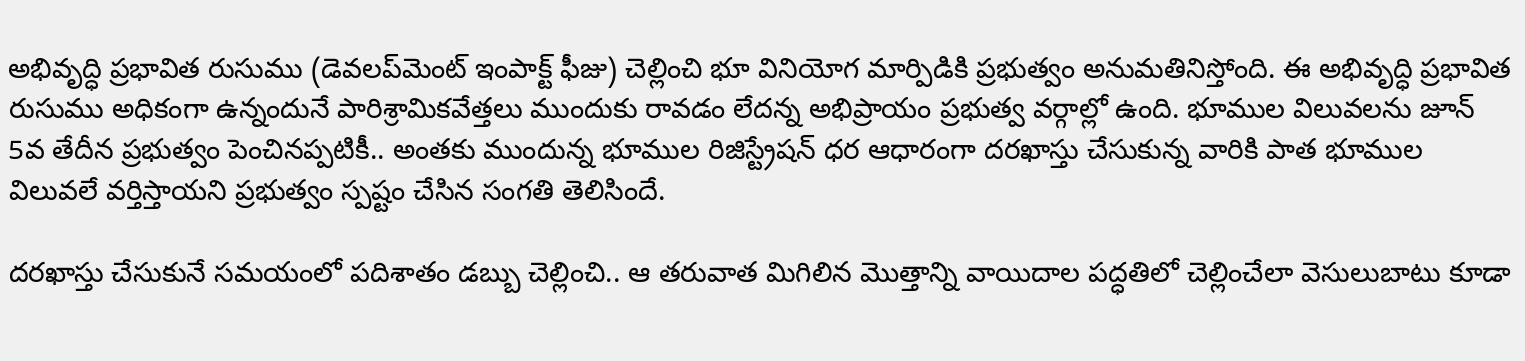అభివృద్ధి ప్రభావిత రుసుము (డెవలప్‌మెంట్‌ ఇంపాక్ట్‌ ఫీజు) చెల్లించి భూ వినియోగ మార్పిడికి ప్రభుత్వం అనుమతినిస్తోంది. ఈ అభివృద్ధి ప్రభావిత రుసుము అధికంగా ఉన్నందునే పారిశ్రామికవేత్తలు ముందుకు రావడం లేదన్న అభిప్రాయం ప్రభుత్వ వర్గాల్లో ఉంది. భూముల విలువలను జూన్‌ 5వ తేదీన ప్రభుత్వం పెంచినప్పటికీ.. అంతకు ముందున్న భూముల రిజిస్ట్రేషన్ ధర ఆధారంగా దరఖాస్తు చేసుకున్న వారికి పాత భూముల విలువలే వర్తిస్తాయని ప్రభుత్వం స్పష్టం చేసిన సంగతి తెలిసిందే.

దరఖాస్తు చేసుకునే సమయంలో పదిశాతం డబ్బు చెల్లించి.. ఆ తరువాత మిగిలిన మొత్తాన్ని వాయిదాల పద్ధతిలో చెల్లించేలా వెసులుబాటు కూడా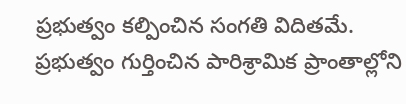ప్రభుత్వం కల్పించిన సంగతి విదితమే. ప్రభుత్వం గుర్తించిన పారిశ్రామిక ప్రాంతాల్లోని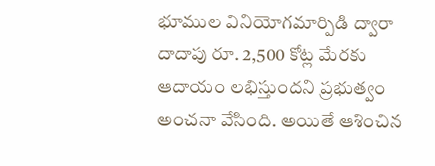భూముల వినియోగమార్పిడి ద్వారా దాదాపు రూ. 2,500 కోట్ల మేరకు ఆదాయం లభిస్తుందని ప్రభుత్వం అంచనా వేసింది. అయితే ఆశించిన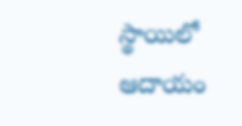స్థాయిలో ఆదాయం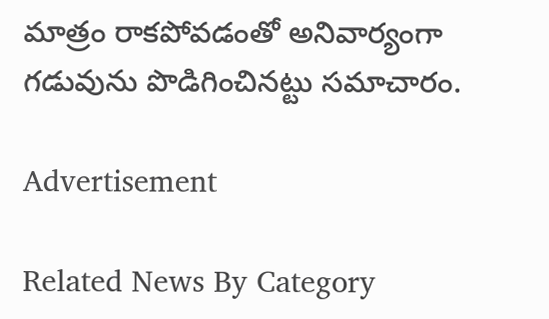మాత్రం రాకపోవడంతో అనివార్యంగా గడువును పొడిగించినట్టు సమాచారం.

Advertisement

Related News By Category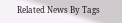Related News By Tags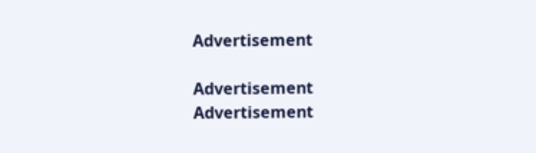Advertisement

Advertisement
Advertisement